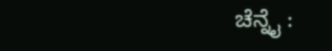ಚೆನ್ನೈ :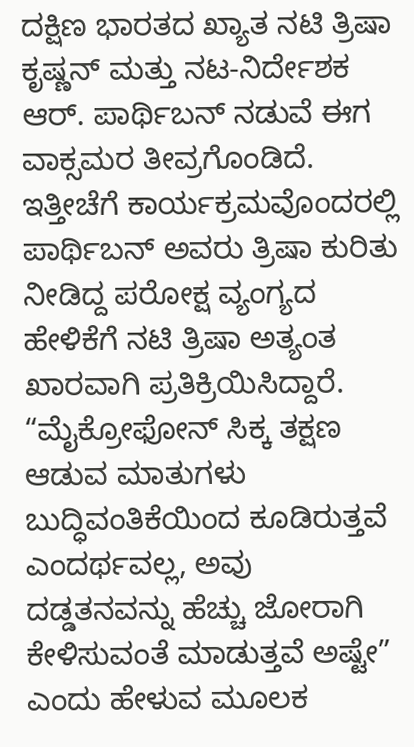ದಕ್ಷಿಣ ಭಾರತದ ಖ್ಯಾತ ನಟಿ ತ್ರಿಷಾ ಕೃಷ್ಣನ್ ಮತ್ತು ನಟ-ನಿರ್ದೇಶಕ ಆರ್. ಪಾರ್ಥಿಬನ್ ನಡುವೆ ಈಗ ವಾಕ್ಸಮರ ತೀವ್ರಗೊಂಡಿದೆ. ಇತ್ತೀಚೆಗೆ ಕಾರ್ಯಕ್ರಮವೊಂದರಲ್ಲಿ ಪಾರ್ಥಿಬನ್ ಅವರು ತ್ರಿಷಾ ಕುರಿತು ನೀಡಿದ್ದ ಪರೋಕ್ಷ ವ್ಯಂಗ್ಯದ ಹೇಳಿಕೆಗೆ ನಟಿ ತ್ರಿಷಾ ಅತ್ಯಂತ ಖಾರವಾಗಿ ಪ್ರತಿಕ್ರಿಯಿಸಿದ್ದಾರೆ. “ಮೈಕ್ರೋಫೋನ್ ಸಿಕ್ಕ ತಕ್ಷಣ ಆಡುವ ಮಾತುಗಳು ಬುದ್ಧಿವಂತಿಕೆಯಿಂದ ಕೂಡಿರುತ್ತವೆ ಎಂದರ್ಥವಲ್ಲ, ಅವು ದಡ್ಡತನವನ್ನು ಹೆಚ್ಚು ಜೋರಾಗಿ ಕೇಳಿಸುವಂತೆ ಮಾಡುತ್ತವೆ ಅಷ್ಟೇ” ಎಂದು ಹೇಳುವ ಮೂಲಕ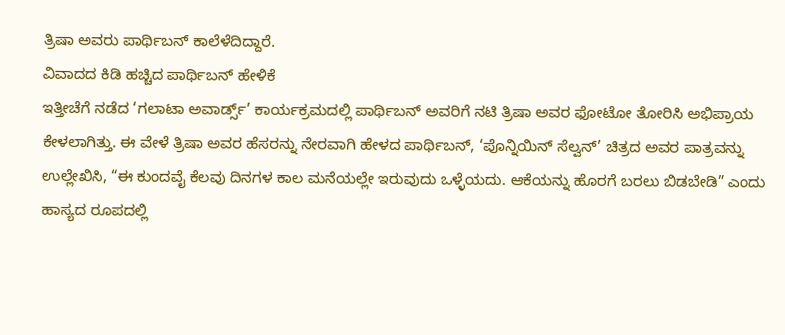ತ್ರಿಷಾ ಅವರು ಪಾರ್ಥಿಬನ್ ಕಾಲೆಳೆದಿದ್ದಾರೆ.
ವಿವಾದದ ಕಿಡಿ ಹಚ್ಚಿದ ಪಾರ್ಥಿಬನ್ ಹೇಳಿಕೆ
ಇತ್ತೀಚೆಗೆ ನಡೆದ ‘ಗಲಾಟಾ ಅವಾರ್ಡ್ಸ್’ ಕಾರ್ಯಕ್ರಮದಲ್ಲಿ ಪಾರ್ಥಿಬನ್ ಅವರಿಗೆ ನಟಿ ತ್ರಿಷಾ ಅವರ ಫೋಟೋ ತೋರಿಸಿ ಅಭಿಪ್ರಾಯ ಕೇಳಲಾಗಿತ್ತು. ಈ ವೇಳೆ ತ್ರಿಷಾ ಅವರ ಹೆಸರನ್ನು ನೇರವಾಗಿ ಹೇಳದ ಪಾರ್ಥಿಬನ್, ‘ಪೊನ್ನಿಯಿನ್ ಸೆಲ್ವನ್’ ಚಿತ್ರದ ಅವರ ಪಾತ್ರವನ್ನು ಉಲ್ಲೇಖಿಸಿ, “ಈ ಕುಂದವೈ ಕೆಲವು ದಿನಗಳ ಕಾಲ ಮನೆಯಲ್ಲೇ ಇರುವುದು ಒಳ್ಳೆಯದು. ಆಕೆಯನ್ನು ಹೊರಗೆ ಬರಲು ಬಿಡಬೇಡಿ” ಎಂದು ಹಾಸ್ಯದ ರೂಪದಲ್ಲಿ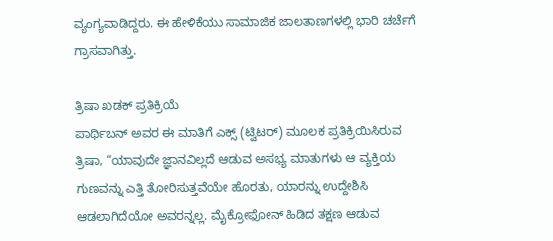ವ್ಯಂಗ್ಯವಾಡಿದ್ದರು. ಈ ಹೇಳಿಕೆಯು ಸಾಮಾಜಿಕ ಜಾಲತಾಣಗಳಲ್ಲಿ ಭಾರಿ ಚರ್ಚೆಗೆ ಗ್ರಾಸವಾಗಿತ್ತು.

ತ್ರಿಷಾ ಖಡಕ್ ಪ್ರತಿಕ್ರಿಯೆ
ಪಾರ್ಥಿಬನ್ ಅವರ ಈ ಮಾತಿಗೆ ಎಕ್ಸ್ (ಟ್ವಿಟರ್) ಮೂಲಕ ಪ್ರತಿಕ್ರಿಯಿಸಿರುವ ತ್ರಿಷಾ, “ಯಾವುದೇ ಜ್ಞಾನವಿಲ್ಲದೆ ಆಡುವ ಅಸಭ್ಯ ಮಾತುಗಳು ಆ ವ್ಯಕ್ತಿಯ ಗುಣವನ್ನು ಎತ್ತಿ ತೋರಿಸುತ್ತವೆಯೇ ಹೊರತು, ಯಾರನ್ನು ಉದ್ದೇಶಿಸಿ ಆಡಲಾಗಿದೆಯೋ ಅವರನ್ನಲ್ಲ. ಮೈಕ್ರೋಫೋನ್ ಹಿಡಿದ ತಕ್ಷಣ ಆಡುವ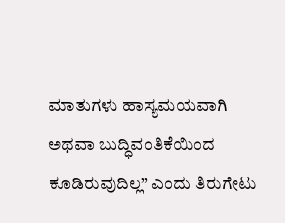ಮಾತುಗಳು ಹಾಸ್ಯಮಯವಾಗಿ ಅಥವಾ ಬುದ್ಧಿವಂತಿಕೆಯಿಂದ ಕೂಡಿರುವುದಿಲ್ಲ” ಎಂದು ತಿರುಗೇಟು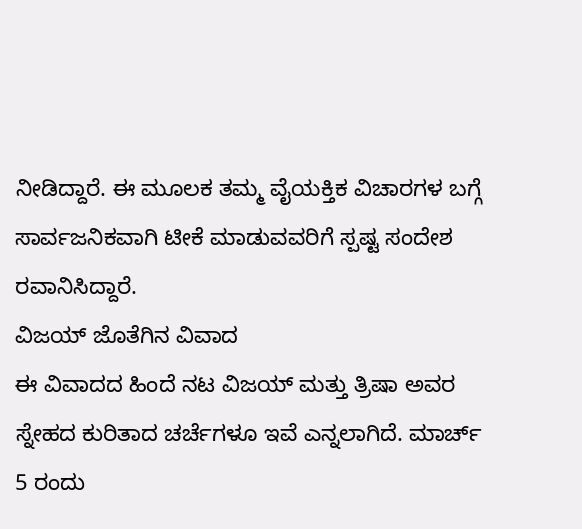ನೀಡಿದ್ದಾರೆ. ಈ ಮೂಲಕ ತಮ್ಮ ವೈಯಕ್ತಿಕ ವಿಚಾರಗಳ ಬಗ್ಗೆ ಸಾರ್ವಜನಿಕವಾಗಿ ಟೀಕೆ ಮಾಡುವವರಿಗೆ ಸ್ಪಷ್ಟ ಸಂದೇಶ ರವಾನಿಸಿದ್ದಾರೆ.
ವಿಜಯ್ ಜೊತೆಗಿನ ವಿವಾದ
ಈ ವಿವಾದದ ಹಿಂದೆ ನಟ ವಿಜಯ್ ಮತ್ತು ತ್ರಿಷಾ ಅವರ ಸ್ನೇಹದ ಕುರಿತಾದ ಚರ್ಚೆಗಳೂ ಇವೆ ಎನ್ನಲಾಗಿದೆ. ಮಾರ್ಚ್ 5 ರಂದು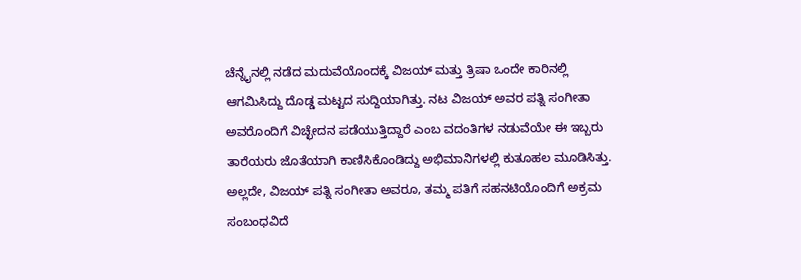ಚೆನ್ನೈನಲ್ಲಿ ನಡೆದ ಮದುವೆಯೊಂದಕ್ಕೆ ವಿಜಯ್ ಮತ್ತು ತ್ರಿಷಾ ಒಂದೇ ಕಾರಿನಲ್ಲಿ ಆಗಮಿಸಿದ್ದು ದೊಡ್ಡ ಮಟ್ಟದ ಸುದ್ದಿಯಾಗಿತ್ತು. ನಟ ವಿಜಯ್ ಅವರ ಪತ್ನಿ ಸಂಗೀತಾ ಅವರೊಂದಿಗೆ ವಿಚ್ಛೇದನ ಪಡೆಯುತ್ತಿದ್ದಾರೆ ಎಂಬ ವದಂತಿಗಳ ನಡುವೆಯೇ ಈ ಇಬ್ಬರು ತಾರೆಯರು ಜೊತೆಯಾಗಿ ಕಾಣಿಸಿಕೊಂಡಿದ್ದು ಅಭಿಮಾನಿಗಳಲ್ಲಿ ಕುತೂಹಲ ಮೂಡಿಸಿತ್ತು. ಅಲ್ಲದೇ, ವಿಜಯ್ ಪತ್ನಿ ಸಂಗೀತಾ ಅವರೂ, ತಮ್ಮ ಪತಿಗೆ ಸಹನಟಿಯೊಂದಿಗೆ ಅಕ್ರಮ ಸಂಬಂಧವಿದೆ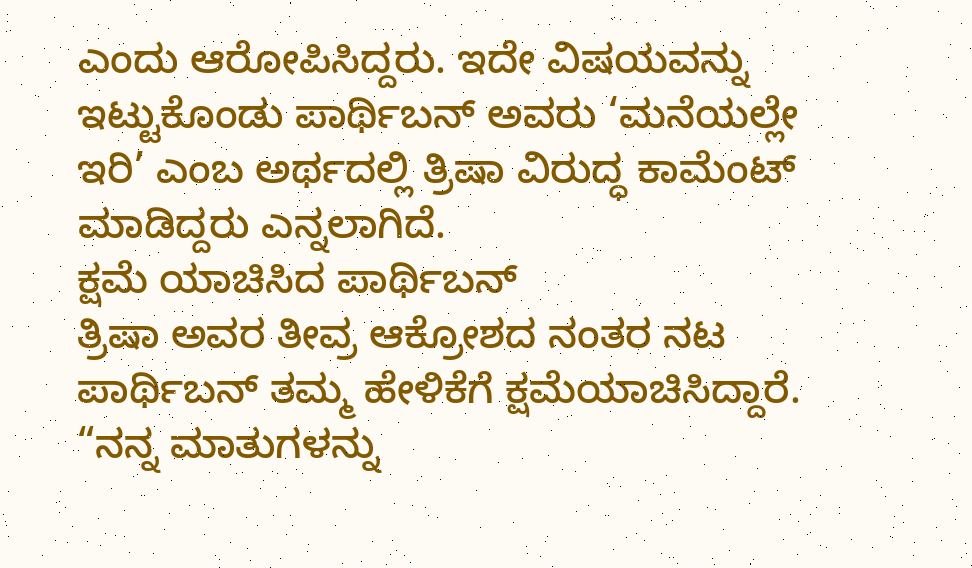ಎಂದು ಆರೋಪಿಸಿದ್ದರು. ಇದೇ ವಿಷಯವನ್ನು ಇಟ್ಟುಕೊಂಡು ಪಾರ್ಥಿಬನ್ ಅವರು ‘ಮನೆಯಲ್ಲೇ ಇರಿ’ ಎಂಬ ಅರ್ಥದಲ್ಲಿ ತ್ರಿಷಾ ವಿರುದ್ಧ ಕಾಮೆಂಟ್ ಮಾಡಿದ್ದರು ಎನ್ನಲಾಗಿದೆ.
ಕ್ಷಮೆ ಯಾಚಿಸಿದ ಪಾರ್ಥಿಬನ್
ತ್ರಿಷಾ ಅವರ ತೀವ್ರ ಆಕ್ರೋಶದ ನಂತರ ನಟ ಪಾರ್ಥಿಬನ್ ತಮ್ಮ ಹೇಳಿಕೆಗೆ ಕ್ಷಮೆಯಾಚಿಸಿದ್ದಾರೆ. “ನನ್ನ ಮಾತುಗಳನ್ನು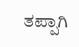ತಪ್ಪಾಗಿ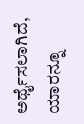ಅರ್ಥೈಸಲಾಗಿದೆ, ಯಾರನ್ನೂ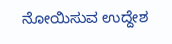ನೋಯಿಸುವ ಉದ್ದೇಶ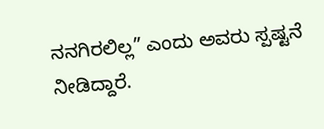ನನಗಿರಲಿಲ್ಲ” ಎಂದು ಅವರು ಸ್ಪಷ್ಟನೆ ನೀಡಿದ್ದಾರೆ.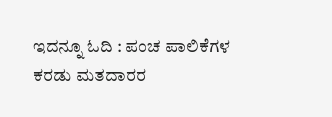ಇದನ್ನೂ ಓದಿ : ಪಂಚ ಪಾಲಿಕೆಗಳ ಕರಡು ಮತದಾರರ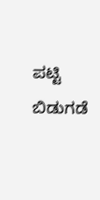ಪಟ್ಟಿ ಬಿಡುಗಡೆ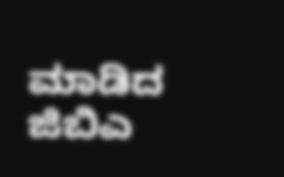ಮಾಡಿದ ಜಿಬಿಎ